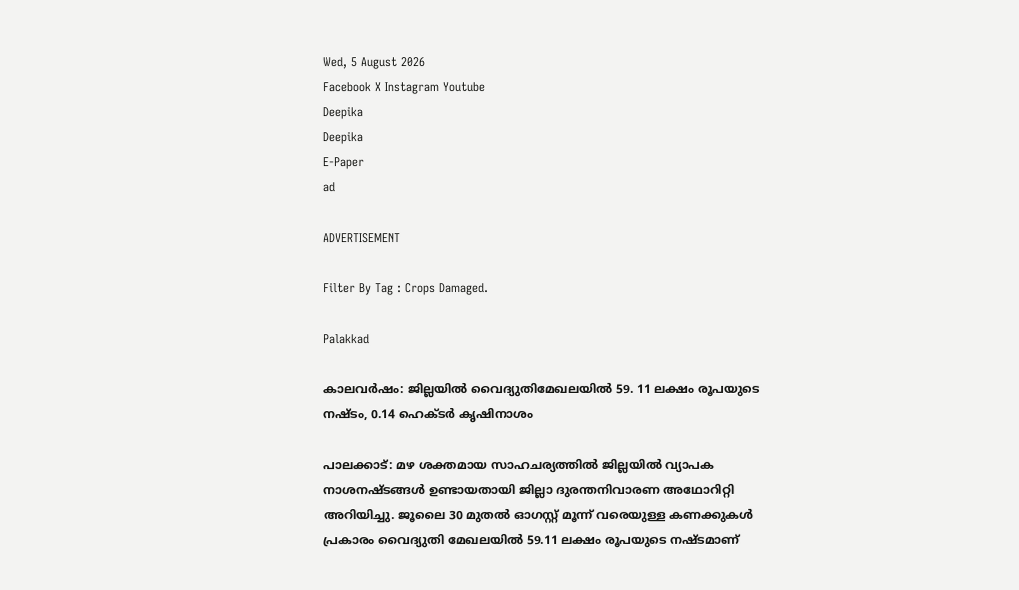Wed, 5 August 2026
Facebook X Instagram Youtube
Deepika
Deepika
E-Paper
ad

ADVERTISEMENT

Filter By Tag : Crops Damaged.

Palakkad

കാലവർഷം: ജില്ലയിൽ വൈദ്യുതിമേഖലയിൽ 59. 11 ലക്ഷം രൂപയുടെ നഷ്ടം, 0.14 ഹെക്ടർ കൃഷിനാശം

പാലക്കാട്: മഴ ശക്തമായ സാഹചര്യത്തിൽ ജില്ലയിൽ വ്യാപക നാശനഷ്ടങ്ങൾ ഉണ്ടായതായി ജില്ലാ ദുരന്തനിവാരണ അഥോറിറ്റി അറിയിച്ചു. ജൂലൈ 30 മുതൽ ഓഗസ്റ്റ് മൂന്ന് വരെയുള്ള കണക്കുകൾ പ്രകാരം വൈദ്യുതി മേഖലയിൽ 59.11 ലക്ഷം രൂപയുടെ നഷ്ടമാണ്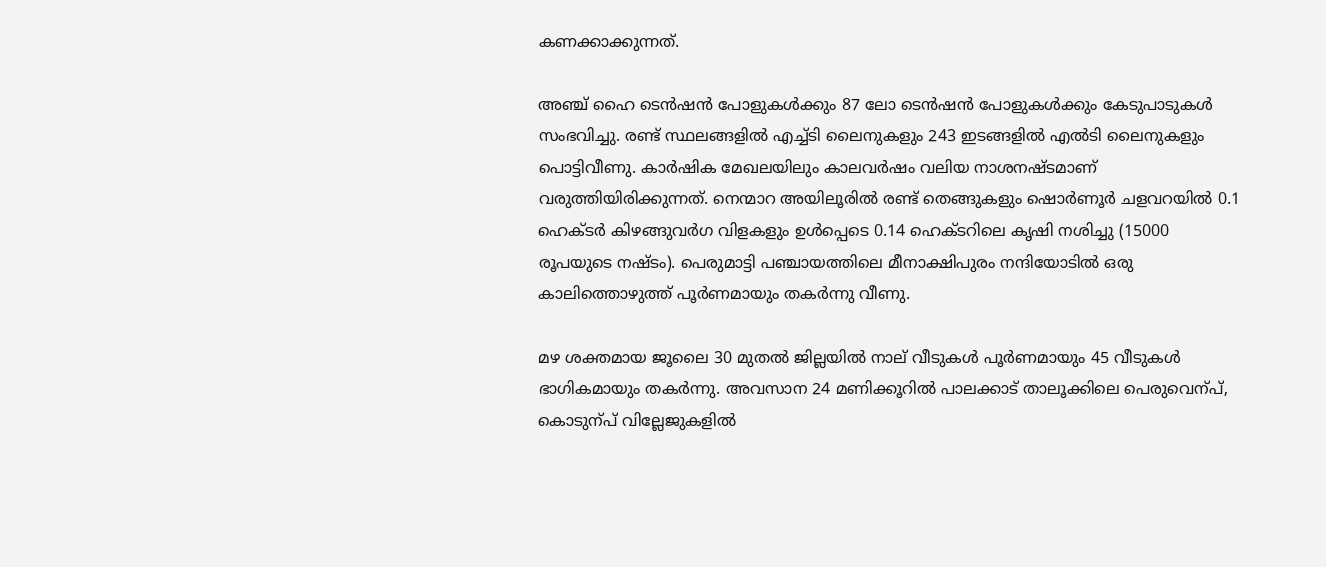കണക്കാക്കുന്നത്.

അഞ്ച് ഹൈ ടെൻഷൻ പോളുകൾക്കും 87 ലോ ടെൻഷൻ പോളുകൾക്കും കേടുപാടുകൾ സംഭവിച്ചു. രണ്ട് സ്ഥലങ്ങളിൽ എച്ച്ടി ലൈനുകളും 243 ഇടങ്ങളിൽ എൽടി ലൈനുകളും പൊട്ടിവീണു. കാർഷിക മേഖലയിലും കാലവർഷം വലിയ നാശനഷ്ടമാണ് വരുത്തിയിരിക്കുന്നത്. നെന്മാറ അയിലൂരിൽ രണ്ട് തെങ്ങുകളും ഷൊർണൂർ ചളവറയിൽ 0.1 ഹെക്ടർ കിഴങ്ങുവർഗ വിളകളും ഉൾപ്പെടെ 0.14 ഹെക്ടറിലെ കൃഷി നശിച്ചു (15000 രൂപയുടെ നഷ്ടം). പെരുമാട്ടി പഞ്ചായത്തിലെ മീനാക്ഷിപുരം നന്ദിയോടിൽ ഒരു കാലിത്തൊഴുത്ത് പൂർണമായും തകർന്നു വീണു.

മഴ ശക്തമായ ജൂലൈ 30 മുതൽ ജില്ലയിൽ നാല് വീടുകൾ പൂർണമായും 45 വീടുകൾ ഭാഗികമായും തകർന്നു. അവസാന 24 മണിക്കൂറിൽ പാലക്കാട് താലൂക്കിലെ പെരുവെന്പ്, കൊടുന്പ് വില്ലേജുകളിൽ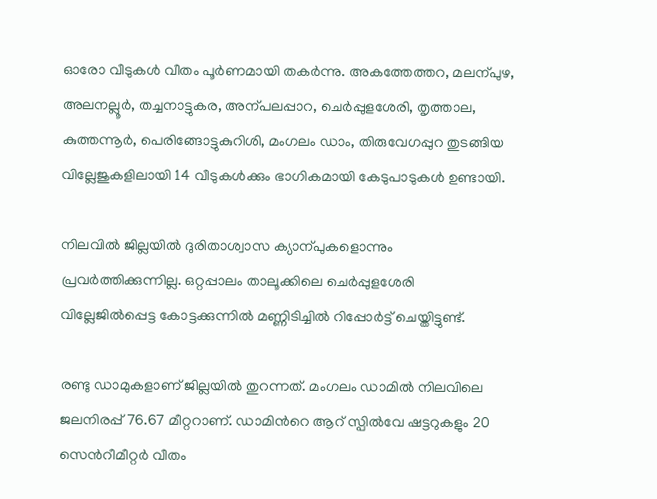ഓരോ വീടുകൾ വീതം പൂർണമായി തകർന്നു. അകത്തേത്തറ, മലന്പുഴ, അലനല്ലൂർ, തച്ചനാട്ടുകര, അന്പലപ്പാറ, ചെർപ്പുളശേരി, തൃത്താല, കുത്തന്നൂർ, പെരിങ്ങോട്ടുകുറിശി, മംഗലം ഡാം, തിരുവേഗപ്പുറ തുടങ്ങിയ വില്ലേജുകളിലായി 14 വീടുകൾക്കും ഭാഗികമായി കേടുപാടുകൾ ഉണ്ടായി.

നിലവിൽ ജില്ലയിൽ ദുരിതാശ്വാസ ക്യാന്പുകളൊന്നും പ്രവർത്തിക്കുന്നില്ല. ഒറ്റപ്പാലം താലൂക്കിലെ ചെർപ്പുളശേരി വില്ലേജിൽപ്പെട്ട കോട്ടക്കുന്നിൽ മണ്ണിടിച്ചിൽ റിപ്പോർട്ട് ചെയ്തിട്ടുണ്ട്.

രണ്ടു ഡാമുകളാണ് ജില്ലയിൽ തുറന്നത്. മംഗലം ഡാമിൽ നിലവിലെ ജലനിരപ്പ് 76.67 മീറ്ററാണ്. ഡാമിന്‍റെ ആറ് സ്പിൽവേ ഷട്ടറുകളും 20 സെന്‍റീമീറ്റർ വീതം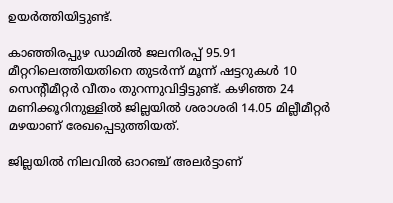ഉയർത്തിയിട്ടുണ്ട്.

കാഞ്ഞിരപ്പുഴ ഡാമിൽ ജലനിരപ്പ് 95.91 മീറ്ററിലെത്തിയതിനെ തുടർന്ന് മൂന്ന് ഷട്ടറുകൾ 10 സെന്‍റീമീറ്റർ വീതം തുറന്നുവിട്ടിട്ടുണ്ട്. കഴിഞ്ഞ 24 മണിക്കൂറിനുള്ളിൽ ജില്ലയിൽ ശരാശരി 14.05 മില്ലീമീറ്റർ മഴയാണ് രേഖപ്പെടുത്തിയത്.

ജില്ലയിൽ നിലവിൽ ഓറഞ്ച് അലർട്ടാണ്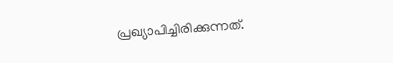പ്രഖ്യാപിച്ചിരിക്കുന്നത്.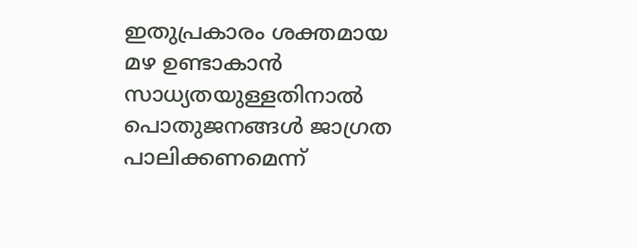ഇതുപ്രകാരം ശക്തമായ മഴ ഉണ്ടാകാൻ സാധ്യതയുള്ളതിനാൽ പൊതുജനങ്ങൾ ജാഗ്രത പാലിക്കണമെന്ന്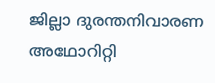ജില്ലാ ദുരന്തനിവാരണ അഥോറിറ്റി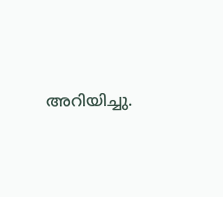അറിയിച്ചു.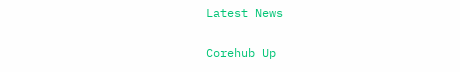Latest News

Corehub Up